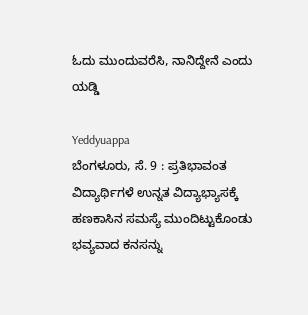ಓದು ಮುಂದುವರೆಸಿ, ನಾನಿದ್ದೇನೆ ಎಂದು ಯಡ್ಡಿ

Yeddyuappa
ಬೆಂಗಳೂರು, ಸೆ. 9 : ಪ್ರತಿಭಾವಂತ ವಿದ್ಯಾರ್ಥಿಗಳೆ ಉನ್ನತ ವಿದ್ಯಾಭ್ಯಾಸಕ್ಕೆ ಹಣಕಾಸಿನ ಸಮಸ್ಯೆ ಮುಂದಿಟ್ಟುಕೊಂಡು ಭವ್ಯವಾದ ಕನಸನ್ನು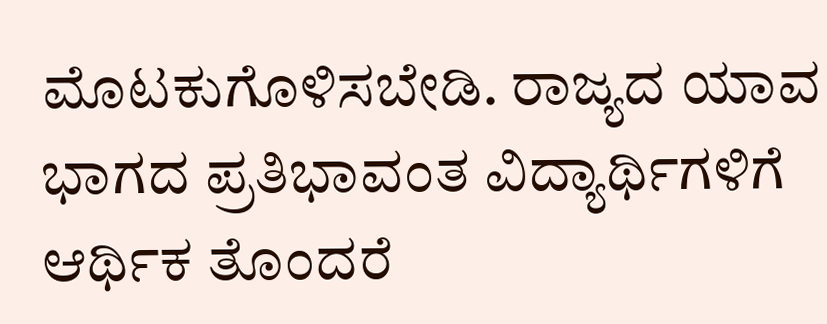ಮೊಟಕುಗೊಳಿಸಬೇಡಿ. ರಾಜ್ಯದ ಯಾವ ಭಾಗದ ಪ್ರತಿಭಾವಂತ ವಿದ್ಯಾರ್ಥಿಗಳಿಗೆ ಆರ್ಥಿಕ ತೊಂದರೆ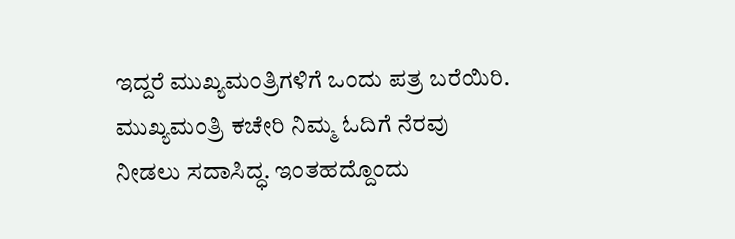ಇದ್ದರೆ ಮುಖ್ಯಮಂತ್ರಿಗಳಿಗೆ ಒಂದು ಪತ್ರ ಬರೆಯಿರಿ. ಮುಖ್ಯಮಂತ್ರಿ ಕಚೇರಿ ನಿಮ್ಮ ಓದಿಗೆ ನೆರವು ನೀಡಲು ಸದಾಸಿದ್ಧ. ಇಂತಹದ್ದೊಂದು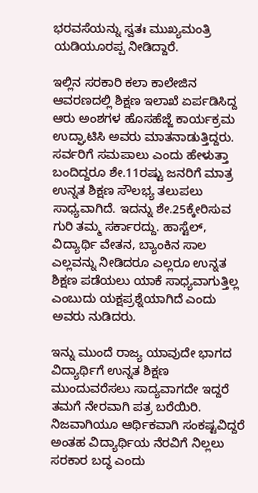ಭರವಸೆಯನ್ನು ಸ್ವತಃ ಮುಖ್ಯಮಂತ್ರಿ ಯಡಿಯೂರಪ್ಪ ನೀಡಿದ್ದಾರೆ.

ಇಲ್ಲಿನ ಸರಕಾರಿ ಕಲಾ ಕಾಲೇಜಿನ ಆವರಣದಲ್ಲಿ ಶಿಕ್ಷಣ ಇಲಾಖೆ ಏರ್ಪಡಿಸಿದ್ದ ಆರು ಅಂಶಗಳ ಹೊಸಹೆಜ್ಜೆ ಕಾರ್ಯಕ್ರಮ ಉದ್ಘಾಟಿಸಿ ಅವರು ಮಾತನಾಡುತ್ತಿದ್ದರು. ಸರ್ವರಿಗೆ ಸಮಪಾಲು ಎಂದು ಹೇಳುತ್ತಾ ಬಂದಿದ್ದರೂ ಶೇ.11ರಷ್ಟು ಜನರಿಗೆ ಮಾತ್ರ ಉನ್ನತ ಶಿಕ್ಷಣ ಸೌಲಭ್ಯ ತಲುಪಲು ಸಾಧ್ಯವಾಗಿದೆ. ಇದನ್ನು ಶೇ.25ಕ್ಕೇರಿಸುವ ಗುರಿ ತಮ್ಮ ಸರ್ಕಾರದ್ದು. ಹಾಸ್ಟೆಲ್, ವಿದ್ಯಾರ್ಥಿ ವೇತನ, ಬ್ಯಾಂಕಿನ ಸಾಲ ಎಲ್ಲವನ್ನು ನೀಡಿದರೂ ಎಲ್ಲರೂ ಉನ್ನತ ಶಿಕ್ಷಣ ಪಡೆಯಲು ಯಾಕೆ ಸಾಧ್ಯವಾಗುತ್ತಿಲ್ಲ ಎಂಬುದು ಯಕ್ಷಪ್ರಶ್ನೆಯಾಗಿದೆ ಎಂದು ಅವರು ನುಡಿದರು.

ಇನ್ನು ಮುಂದೆ ರಾಜ್ಯ ಯಾವುದೇ ಭಾಗದ ವಿದ್ಯಾರ್ಥಿಗೆ ಉನ್ನತ ಶಿಕ್ಷಣ ಮುಂದುವರೆಸಲು ಸಾದ್ಯವಾಗದೇ ಇದ್ದರೆ ತಮಗೆ ನೇರವಾಗಿ ಪತ್ರ ಬರೆಯಿರಿ. ನಿಜವಾಗಿಯೂ ಆರ್ಥಿಕವಾಗಿ ಸಂಕಷ್ಟವಿದ್ದರೆ ಅಂತಹ ವಿದ್ಯಾರ್ಥಿಯ ನೆರವಿಗೆ ನಿಲ್ಲಲು ಸರಕಾರ ಬದ್ಧ ಎಂದು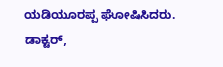ಯಡಿಯೂರಪ್ಪ ಘೋಷಿಸಿದರು. ಡಾಕ್ಟರ್,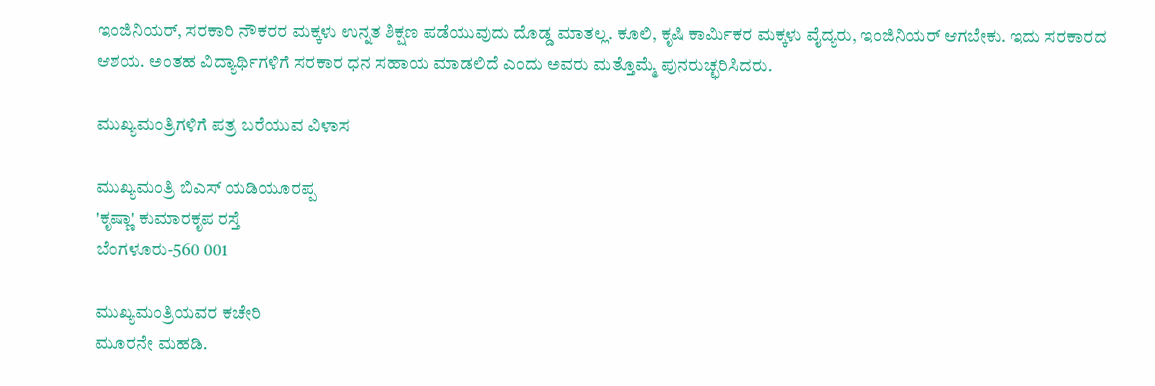ಇಂಜಿನಿಯರ್, ಸರಕಾರಿ ನೌಕರರ ಮಕ್ಕಳು ಉನ್ನತ ಶಿಕ್ಷಣ ಪಡೆಯುವುದು ದೊಡ್ಡ ಮಾತಲ್ಲ. ಕೂಲಿ, ಕೃಷಿ ಕಾರ್ಮಿಕರ ಮಕ್ಕಳು ವೈದ್ಯರು, ಇಂಜಿನಿಯರ್ ಆಗಬೇಕು. ಇದು ಸರಕಾರದ ಆಶಯ. ಅಂತಹ ವಿದ್ಯಾರ್ಥಿಗಳಿಗೆ ಸರಕಾರ ಧನ ಸಹಾಯ ಮಾಡಲಿದೆ ಎಂದು ಅವರು ಮತ್ತೊಮ್ಮೆ ಪುನರುಚ್ಛರಿಸಿದರು.

ಮುಖ್ಯಮಂತ್ರಿಗಳಿಗೆ ಪತ್ರ ಬರೆಯುವ ವಿಳಾಸ

ಮುಖ್ಯಮಂತ್ರಿ ಬಿಎಸ್ ಯಡಿಯೂರಪ್ಪ
'ಕೃಷ್ಣಾ' ಕುಮಾರಕೃಪ ರಸ್ತೆ
ಬೆಂಗಳೂರು-560 001

ಮುಖ್ಯಮಂತ್ರಿಯವರ ಕಚೇರಿ
ಮೂರನೇ ಮಹಡಿ.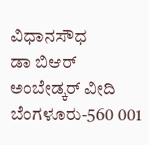ವಿಧಾನಸೌಧ
ಡಾ ಬಿಆರ್ ಅಂಬೇಡ್ಕರ್ ವೀದಿ
ಬೆಂಗಳೂರು-560 001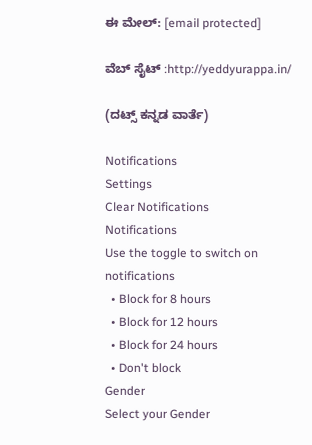ಈ ಮೇಲ್: [email protected]

ವೆಬ್ ಸೈಟ್ :http://yeddyurappa.in/

(ದಟ್ಸ್ ಕನ್ನಡ ವಾರ್ತೆ)

Notifications
Settings
Clear Notifications
Notifications
Use the toggle to switch on notifications
  • Block for 8 hours
  • Block for 12 hours
  • Block for 24 hours
  • Don't block
Gender
Select your Gender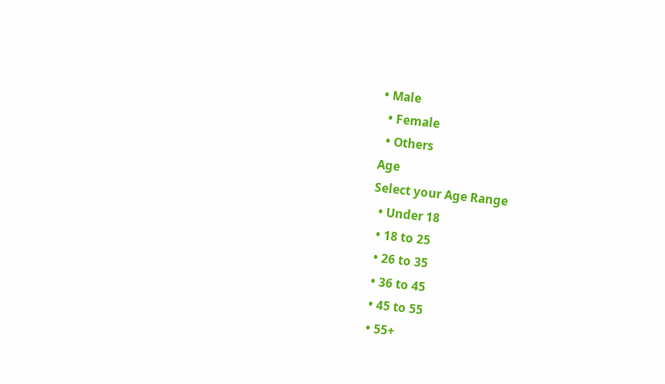• Male
  • Female
  • Others
Age
Select your Age Range
  • Under 18
  • 18 to 25
  • 26 to 35
  • 36 to 45
  • 45 to 55
  • 55+